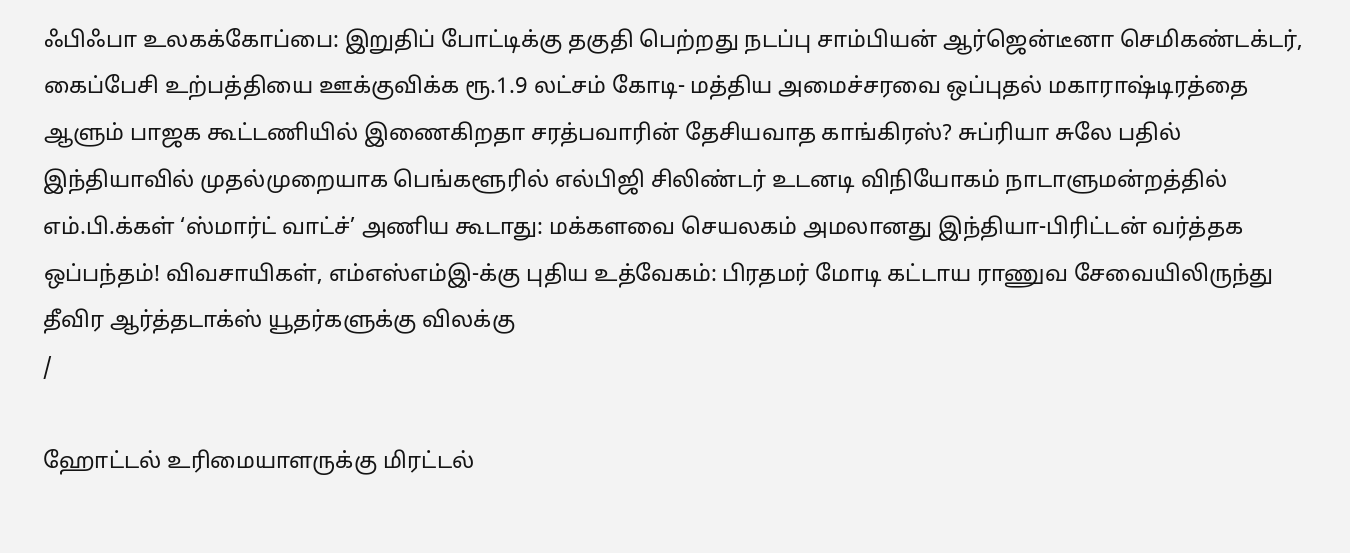ஃபிஃபா உலகக்கோப்பை: இறுதிப் போட்டிக்கு தகுதி பெற்றது நடப்பு சாம்பியன் ஆர்ஜென்டீனா செமிகண்டக்டர், கைப்பேசி உற்பத்தியை ஊக்குவிக்க ரூ.1.9 லட்சம் கோடி- மத்திய அமைச்சரவை ஒப்புதல் மகாராஷ்டிரத்தை ஆளும் பாஜக கூட்டணியில் இணைகிறதா சரத்பவாரின் தேசியவாத காங்கிரஸ்? சுப்ரியா சுலே பதில் இந்தியாவில் முதல்முறையாக பெங்களூரில் எல்பிஜி சிலிண்டர் உடனடி விநியோகம் நாடாளுமன்றத்தில் எம்.பி.க்கள் ‘ஸ்மார்ட் வாட்ச்’ அணிய கூடாது: மக்களவை செயலகம் அமலானது இந்தியா-பிரிட்டன் வர்த்தக ஒப்பந்தம்! விவசாயிகள், எம்எஸ்எம்இ-க்கு புதிய உத்வேகம்: பிரதமர் மோடி கட்டாய ராணுவ சேவையிலிருந்து தீவிர ஆர்த்தடாக்ஸ் யூதர்களுக்கு விலக்கு
/

ஹோட்டல் உரிமையாளருக்கு மிரட்டல்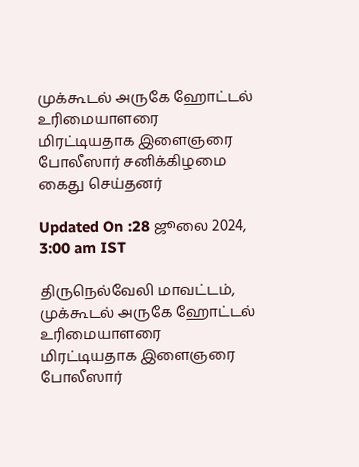முக்கூடல் அருகே ஹோட்டல் உரிமையாளரை மிரட்டியதாக இளைஞரை போலீஸார் சனிக்கிழமை கைது செய்தனர்

Updated On :28 ஜூலை 2024, 3:00 am IST

திருநெல்வேலி மாவட்டம், முக்கூடல் அருகே ஹோட்டல் உரிமையாளரை மிரட்டியதாக இளைஞரை போலீஸார்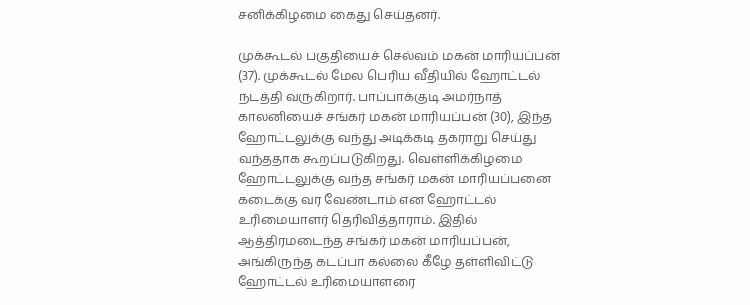சனிக்கிழமை கைது செய்தனர்.

முக்கூடல் பகுதியைச் செல்வம் மகன் மாரியப்பன் (37). முக்கூடல் மேல பெரிய வீதியில் ஹோட்டல் நடத்தி வருகிறார். பாப்பாக்குடி அமர்நாத் காலனியைச் சங்கர் மகன் மாரியப்பன் (30), இந்த ஹோட்டலுக்கு வந்து அடிக்கடி தகராறு செய்து வந்ததாக கூறப்படுகிறது. வெள்ளிக்கிழமை ஹோட்டலுக்கு வந்த சங்கர் மகன் மாரியப்பனை கடைக்கு வர வேண்டாம் என ஹோட்டல் உரிமையாளர் தெரிவித்தாராம். இதில் ஆத்திரமடைந்த சங்கர் மகன் மாரியப்பன், அங்கிருந்த கடப்பா கல்லை கீழே தள்ளிவிட்டு ஹோட்டல் உரிமையாளரை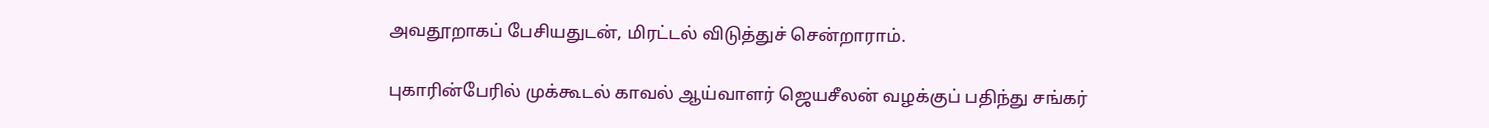அவதூறாகப் பேசியதுடன், மிரட்டல் விடுத்துச் சென்றாராம்.

புகாரின்பேரில் முக்கூடல் காவல் ஆய்வாளர் ஜெயசீலன் வழக்குப் பதிந்து சங்கர்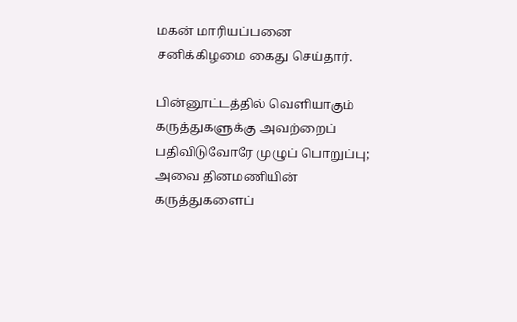மகன் மாரியப்பனை சனிக்கிழமை கைது செய்தார்.

பின்னூட்டத்தில் வெளியாகும் கருத்துகளுக்கு அவற்றைப் பதிவிடுவோரே முழுப் பொறுப்பு; அவை தினமணியின் கருத்துகளைப்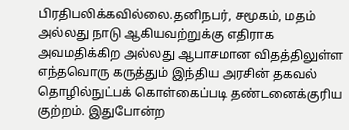பிரதிபலிக்கவில்லை.தனிநபர், சமூகம், மதம் அல்லது நாடு ஆகியவற்றுக்கு எதிராக அவமதிக்கிற அல்லது ஆபாசமான விதத்திலுள்ள எந்தவொரு கருத்தும் இந்திய அரசின் தகவல் தொழில்நுட்பக் கொள்கைப்படி தண்டனைக்குரிய குற்றம். இதுபோன்ற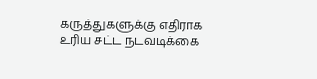கருத்துகளுக்கு எதிராக உரிய சட்ட நடவடிக்கை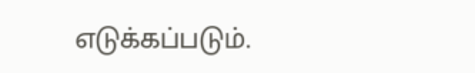எடுக்கப்படும்.